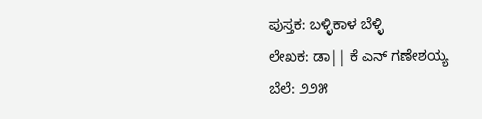ಪುಸ್ತಕ: ಬಳ್ಳಿಕಾಳ ಬೆಳ್ಳಿ
ಲೇಖಕ: ಡಾ|| ಕೆ ಎನ್ ಗಣೇಶಯ್ಯ
ಬೆಲೆ: ೨೨೫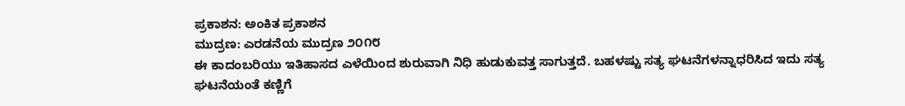ಪ್ರಕಾಶನ: ಅಂಕಿತ ಪ್ರಕಾಶನ
ಮುದ್ರಣ: ಎರಡನೆಯ ಮುದ್ರಣ ೨೦೧೮
ಈ ಕಾದಂಬರಿಯು ಇತಿಹಾಸದ ಎಳೆಯಿಂದ ಶುರುವಾಗಿ ನಿಧಿ ಹುಡುಕುವತ್ತ ಸಾಗುತ್ತದೆ. ಬಹಳಷ್ಟು ಸತ್ಯ ಘಟನೆಗಳನ್ನಾಧರಿಸಿದ ಇದು ಸತ್ಯ ಘಟನೆಯಂತೆ ಕಣ್ಣಿಗೆ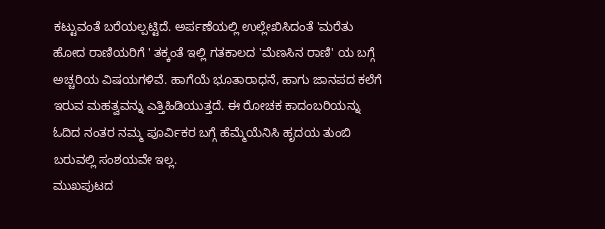ಕಟ್ಟುವಂತೆ ಬರೆಯಲ್ಪಟ್ಟಿದೆ. ಅರ್ಪಣೆಯಲ್ಲಿ ಉಲ್ಲೇಖಿಸಿದಂತೆ 'ಮರೆತು ಹೋದ ರಾಣಿಯರಿಗೆ ' ತಕ್ಕಂತೆ ಇಲ್ಲಿ ಗತಕಾಲದ 'ಮೆಣಸಿನ ರಾಣಿ' ಯ ಬಗ್ಗೆ ಅಚ್ಚರಿಯ ವಿಷಯಗಳಿವೆ. ಹಾಗೆಯೆ ಭೂತಾರಾಧನೆ, ಹಾಗು ಜಾನಪದ ಕಲೆಗೆ ಇರುವ ಮಹತ್ವವನ್ನು ಎತ್ತಿಹಿಡಿಯುತ್ತದೆ. ಈ ರೋಚಕ ಕಾದಂಬರಿಯನ್ನು ಓದಿದ ನಂತರ ನಮ್ಮ ಪೂರ್ವಿಕರ ಬಗ್ಗೆ ಹೆಮ್ಮೆಯೆನಿಸಿ ಹೃದಯ ತುಂಬಿ ಬರುವಲ್ಲಿ ಸಂಶಯವೇ ಇಲ್ಲ.
ಮುಖಪುಟದ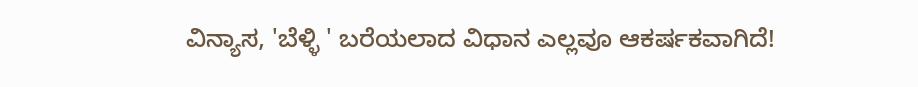ವಿನ್ಯಾಸ, 'ಬೆಳ್ಳಿ ' ಬರೆಯಲಾದ ವಿಧಾನ ಎಲ್ಲವೂ ಆಕರ್ಷಕವಾಗಿದೆ!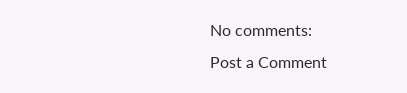No comments:
Post a Comment